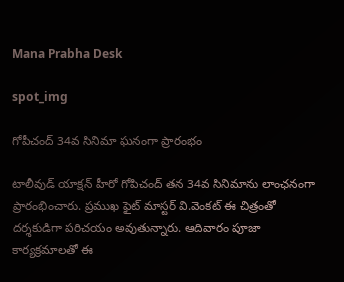Mana Prabha Desk

spot_img

గోపీచంద్ 34వ సినిమా ఘనంగా ప్రారంభం

టాలీవుడ్ యాక్షన్ హీరో గోపిచంద్ తన 34వ సినిమాను లాంఛనంగా ప్రారంభించారు. ప్రముఖ ఫైట్ మాస్టర్ వి.వెంకట్ ఈ చిత్రంతో దర్శకుడిగా పరిచయం అవుతున్నారు. ఆదివారం పూజా కార్యక్రమాలతో ఈ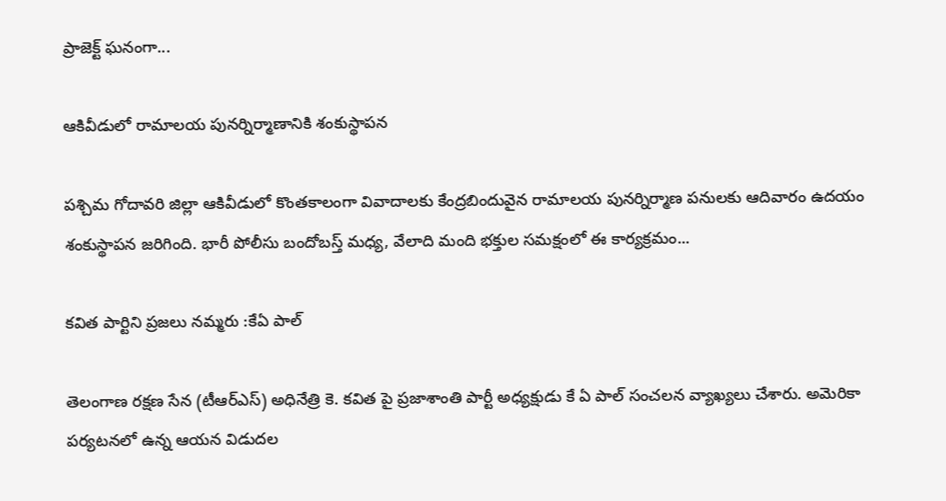ప్రాజెక్ట్ ఘనంగా...

ఆకివీడులో రామాలయ పునర్నిర్మాణానికి శంకుస్థాపన

పశ్చిమ గోదావరి జిల్లా ఆకివీడులో కొంతకాలంగా వివాదాలకు కేంద్రబిందువైన రామాలయ పునర్నిర్మాణ పనులకు ఆదివారం ఉదయం శంకుస్థాపన జరిగింది. భారీ పోలీసు బందోబస్త్ మధ్య, వేలాది మంది భక్తుల సమక్షంలో ఈ కార్యక్రమం...

కవిత పార్టిని ప్రజలు నమ్మరు :కేఏ పాల్

తెలంగాణ రక్షణ సేన (టీఆర్ఎస్) అధినేత్రి కె. కవిత పై ప్రజాశాంతి పార్టీ అధ్యక్షుడు కే ఏ పాల్ సంచలన వ్యాఖ్యలు చేశారు. అమెరికా పర్యటనలో ఉన్న ఆయన విడుదల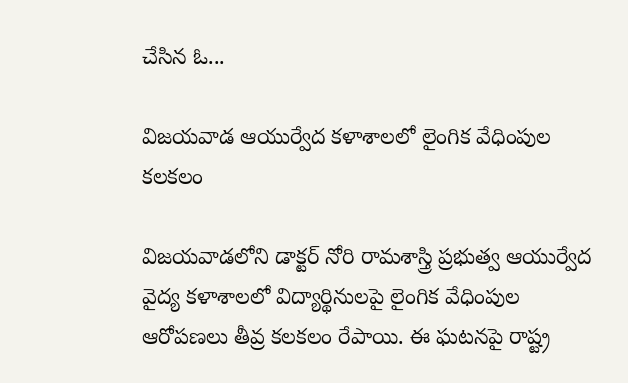చేసిన ఓ...

విజయవాడ ఆయుర్వేద కళాశాలలో లైంగిక వేధింపుల కలకలం

విజయవాడలోని డాక్టర్ నోరి రామశాస్త్రి ప్రభుత్వ ఆయుర్వేద వైద్య కళాశాలలో విద్యార్థినులపై లైంగిక వేధింపుల ఆరోపణలు తీవ్ర కలకలం రేపాయి. ఈ ఘటనపై రాష్ట్ర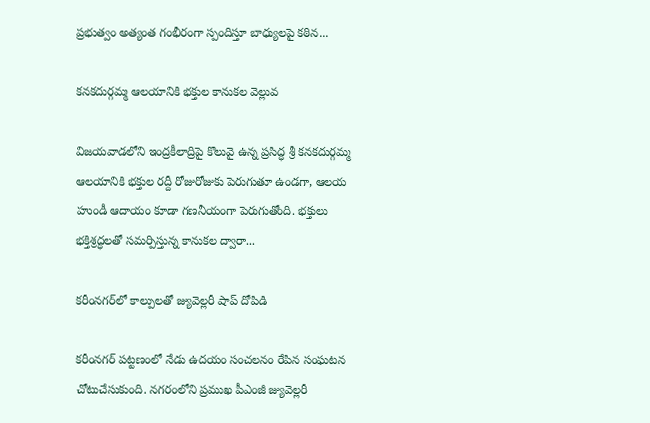ప్రభుత్వం అత్యంత గంభీరంగా స్పందిస్తూ బాధ్యులపై కఠిన...

కనకదుర్గమ్మ ఆలయానికి భక్తుల కానుకల వెల్లువ

విజయవాడలోని ఇంద్రకీలాద్రిపై కొలువై ఉన్న ప్రసిద్ధ శ్రీ కనకదుర్గమ్మ ఆలయానికి భక్తుల రద్దీ రోజురోజుకు పెరుగుతూ ఉండగా, ఆలయ హుండీ ఆదాయం కూడా గణనీయంగా పెరుగుతోంది. భక్తులు భక్తిశ్రద్ధలతో సమర్పిస్తున్న కానుకల ద్వారా...

కరీంనగర్‌లో కాల్పులతో జ్యువెల్లరీ షాప్ దోపిడి

కరీంనగర్ పట్టణంలో నేడు ఉదయం సంచలనం రేపిన సంఘటన చోటుచేసుకుంది. నగరంలోని ప్రముఖ పీఎంజీ జ్యువెల్లరీ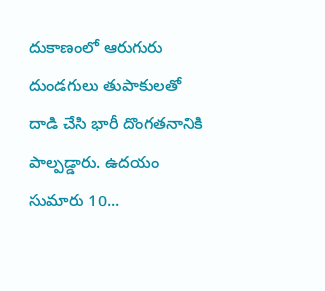దుకాణంలో ఆరుగురు దుండగులు తుపాకులతో దాడి చేసి భారీ దొంగతనానికి పాల్పడ్డారు. ఉదయం సుమారు 10...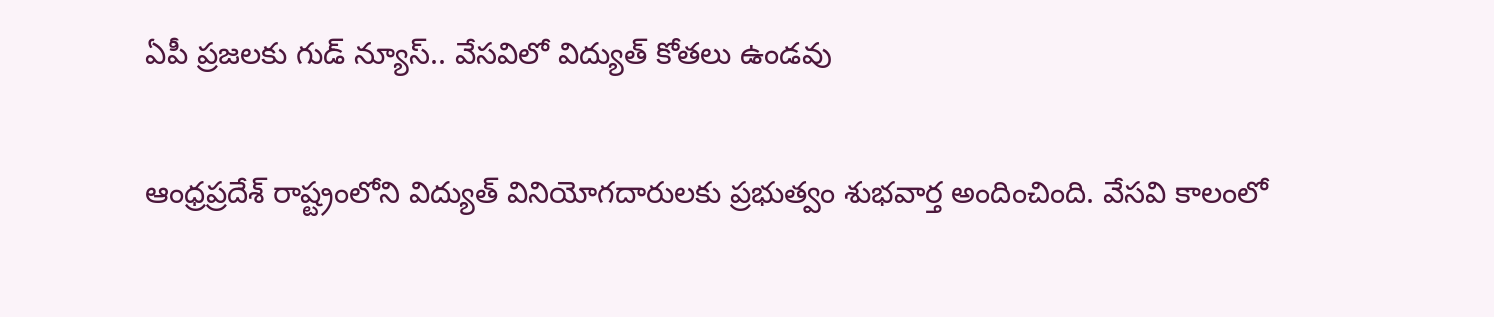ఏపీ ప్రజలకు గుడ్ న్యూస్.. వేసవిలో విద్యుత్ కోతలు ఉండవు

ఆంధ్రప్రదేశ్ రాష్ట్రంలోని విద్యుత్ వినియోగదారులకు ప్రభుత్వం శుభవార్త అందించింది. వేసవి కాలంలో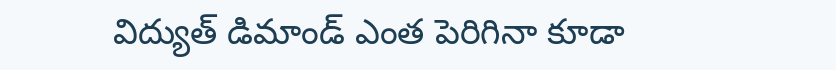విద్యుత్ డిమాండ్ ఎంత పెరిగినా కూడా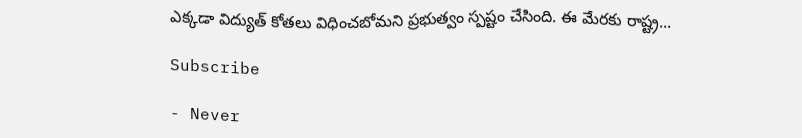ఎక్కడా విద్యుత్ కోతలు విధించబోమని ప్రభుత్వం స్పష్టం చేసింది. ఈ మేరకు రాష్ట్ర...

Subscribe

- Never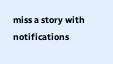miss a story with notifications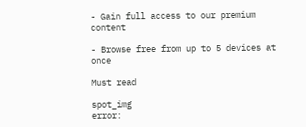- Gain full access to our premium content

- Browse free from up to 5 devices at once

Must read

spot_img
error: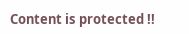Content is protected !!